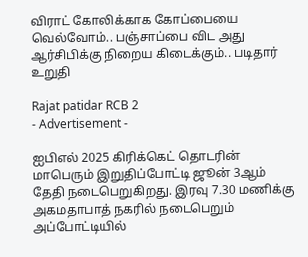விராட் கோலிக்காக கோப்பையை வெல்வோம்.. பஞ்சாப்பை விட அது ஆர்சிபிக்கு நிறைய கிடைக்கும்.. படிதார் உறுதி

Rajat patidar RCB 2
- Advertisement -

ஐபிஎல் 2025 கிரிக்கெட் தொடரின் மாபெரும் இறுதிப்போட்டி ஜூன் 3ஆம் தேதி நடைபெறுகிறது. இரவு 7.30 மணிக்கு அகமதாபாத் நகரில் நடைபெறும் அப்போட்டியில்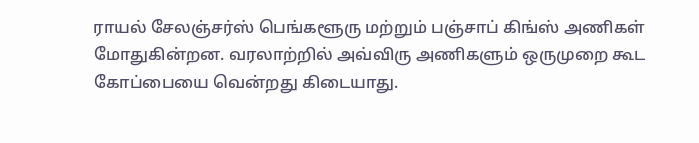ராயல் சேலஞ்சர்ஸ் பெங்களூரு மற்றும் பஞ்சாப் கிங்ஸ் அணிகள் மோதுகின்றன. வரலாற்றில் அவ்விரு அணிகளும் ஒருமுறை கூட கோப்பையை வென்றது கிடையாது.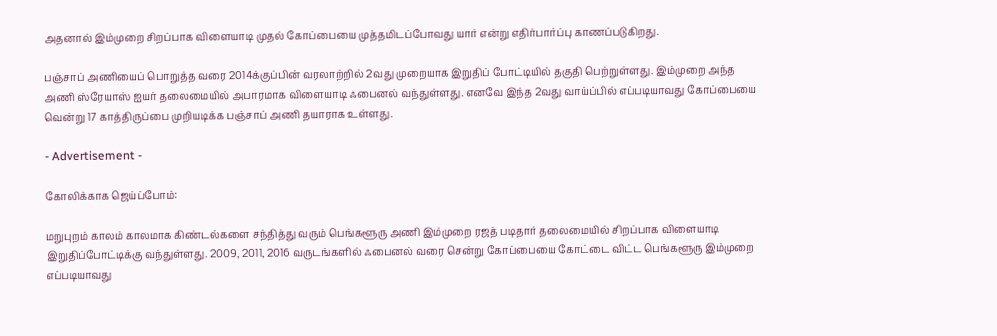அதனால் இம்முறை சிறப்பாக விளையாடி முதல் கோப்பையை முத்தமிடப்போவது யார் என்று எதிர்பார்ப்பு காணப்படுகிறது.

பஞ்சாப் அணியைப் பொறுத்த வரை 2014க்குப்பின் வரலாற்றில் 2வது முறையாக இறுதிப் போட்டியில் தகுதி பெற்றுள்ளது. இம்முறை அந்த அணி ஸ்ரேயாஸ் ஐயர் தலைமையில் அபாரமாக விளையாடி ஃபைனல் வந்துள்ளது. எனவே இந்த 2வது வாய்ப்பில் எப்படியாவது கோப்பையை வென்று 17 காத்திருப்பை முறியடிக்க பஞ்சாப் அணி தயாராக உள்ளது.

- Advertisement -

கோலிக்காக ஜெய்ப்போம்:

மறுபுறம் காலம் காலமாக கிண்டல்களை சந்தித்து வரும் பெங்களூரு அணி இம்முறை ரஜத் படிதார் தலைமையில் சிறப்பாக விளையாடி இறுதிப்போட்டிக்கு வந்துள்ளது. 2009, 2011, 2016 வருடங்களில் ஃபைனல் வரை சென்று கோப்பையை கோட்டை விட்ட பெங்களூரு இம்முறை எப்படியாவது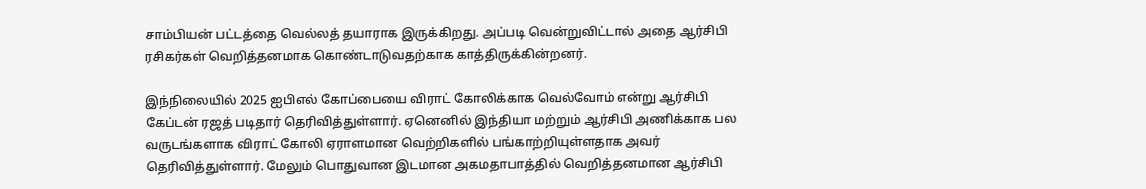சாம்பியன் பட்டத்தை வெல்லத் தயாராக இருக்கிறது. அப்படி வென்றுவிட்டால் அதை ஆர்சிபி ரசிகர்கள் வெறித்தனமாக கொண்டாடுவதற்காக காத்திருக்கின்றனர்.

இந்நிலையில் 2025 ஐபிஎல் கோப்பையை விராட் கோலிக்காக வெல்வோம் என்று ஆர்சிபி கேப்டன் ரஜத் படிதார் தெரிவித்துள்ளார். ஏனெனில் இந்தியா மற்றும் ஆர்சிபி அணிக்காக பல வருடங்களாக விராட் கோலி ஏராளமான வெற்றிகளில் பங்காற்றியுள்ளதாக அவர் தெரிவித்துள்ளார். மேலும் பொதுவான இடமான அகமதாபாத்தில் வெறித்தனமான ஆர்சிபி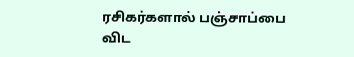ரசிகர்களால் பஞ்சாப்பை விட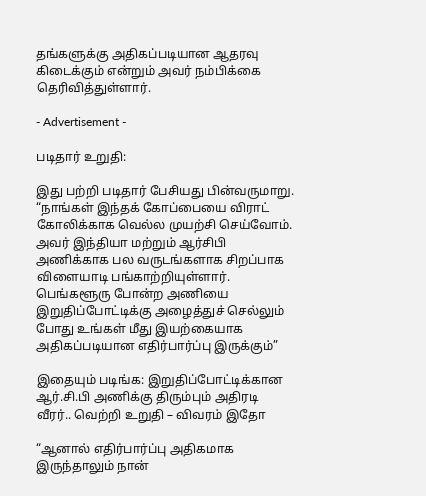தங்களுக்கு அதிகப்படியான ஆதரவு கிடைக்கும் என்றும் அவர் நம்பிக்கை தெரிவித்துள்ளார்.

- Advertisement -

படிதார் உறுதி:

இது பற்றி படிதார் பேசியது பின்வருமாறு. “நாங்கள் இந்தக் கோப்பையை விராட் கோலிக்காக வெல்ல முயற்சி செய்வோம். அவர் இந்தியா மற்றும் ஆர்சிபி அணிக்காக பல வருடங்களாக சிறப்பாக விளையாடி பங்காற்றியுள்ளார். பெங்களூரு போன்ற அணியை இறுதிப்போட்டிக்கு அழைத்துச் செல்லும் போது உங்கள் மீது இயற்கையாக அதிகப்படியான எதிர்பார்ப்பு இருக்கும்”

இதையும் படிங்க: இறுதிப்போட்டிக்கான ஆர்.சி.பி அணிக்கு திரும்பும் அதிரடி வீரர்.. வெற்றி உறுதி – விவரம் இதோ

“ஆனால் எதிர்பார்ப்பு அதிகமாக இருந்தாலும் நான்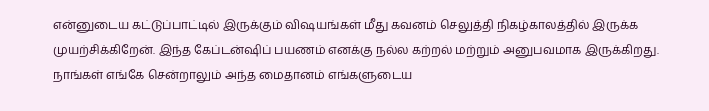என்னுடைய கட்டுப்பாட்டில் இருக்கும் விஷயங்கள் மீது கவனம் செலுத்தி நிகழ்காலத்தில் இருக்க முயற்சிக்கிறேன். இந்த கேப்டன்ஷிப் பயணம் எனக்கு நல்ல கற்றல் மற்றும் அனுபவமாக இருக்கிறது. நாங்கள் எங்கே சென்றாலும் அந்த மைதானம் எங்களுடைய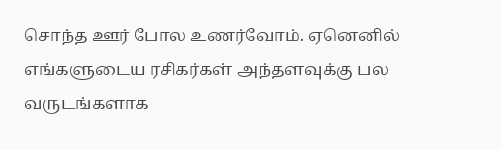சொந்த ஊர் போல உணர்வோம். ஏனெனில் எங்களுடைய ரசிகர்கள் அந்தளவுக்கு பல வருடங்களாக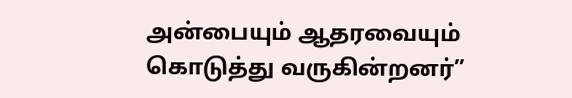அன்பையும் ஆதரவையும் கொடுத்து வருகின்றனர்”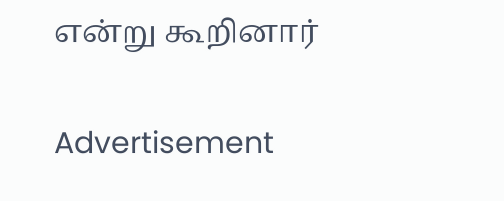என்று கூறினார்

Advertisement